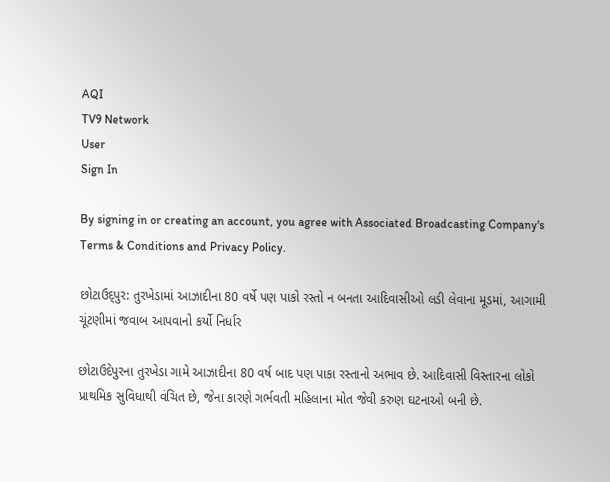AQI
TV9 Network
User
Sign In

By signing in or creating an account, you agree with Associated Broadcasting Company's Terms & Conditions and Privacy Policy.

છોટાઉદ્પુર: તુરખેડામાં આઝાદીના 80 વર્ષે પણ પાકો રસ્તો ન બનતા આદિવાસીઓ લડી લેવાના મૂડમાં, આગામી ચૂંટણીમાં જવાબ આપવાનો કર્યો નિર્ધાર

છોટાઉદેપુરના તુરખેડા ગામે આઝાદીના 80 વર્ષ બાદ પણ પાકા રસ્તાનો અભાવ છે. આદિવાસી વિસ્તારના લોકો પ્રાથમિક સુવિધાથી વંચિત છે, જેના કારણે ગર્ભવતી મહિલાના મોત જેવી કરુણ ઘટનાઓ બની છે.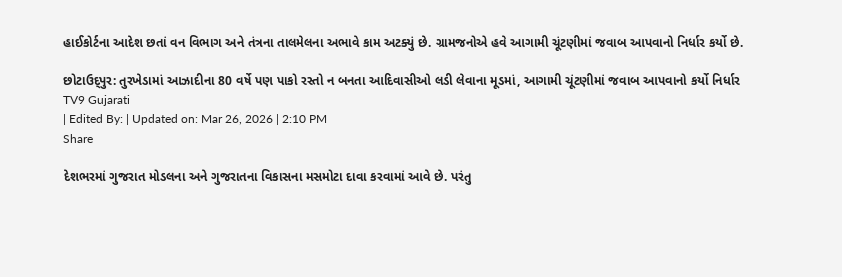હાઈકોર્ટના આદેશ છતાં વન વિભાગ અને તંત્રના તાલમેલના અભાવે કામ અટક્યું છે. ગ્રામજનોએ હવે આગામી ચૂંટણીમાં જવાબ આપવાનો નિર્ધાર કર્યો છે.

છોટાઉદ્પુર: તુરખેડામાં આઝાદીના 80 વર્ષે પણ પાકો રસ્તો ન બનતા આદિવાસીઓ લડી લેવાના મૂડમાં, આગામી ચૂંટણીમાં જવાબ આપવાનો કર્યો નિર્ધાર
TV9 Gujarati
| Edited By: | Updated on: Mar 26, 2026 | 2:10 PM
Share

દેશભરમાં ગુજરાત મોડલના અને ગુજરાતના વિકાસના મસમોટા દાવા કરવામાં આવે છે. પરંતુ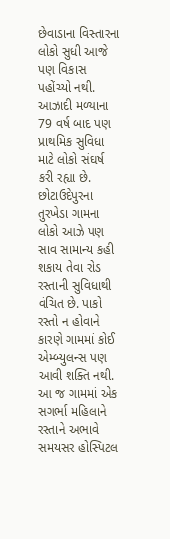છેવાડાના વિસ્તારના લોકો સુધી આજે પણ વિકાસ પહોંચ્યો નથી. આઝાદી મળ્યાના 79 વર્ષ બાદ પણ પ્રાથમિક સુવિધા માટે લોકો સંઘર્ષ કરી રહ્યા છે. છોટાઉદેપુરના તુરખેડા ગામના લોકો આઝે પણ સાવ સામાન્ય કહી શકાય તેવા રોડ રસ્તાની સુવિધાથી વંચિત છે. પાકો રસ્તો ન હોવાને કારણે ગામમાં કોઈ એમ્બ્યુલન્સ પણ આવી શક્તિ નથી. આ જ ગામમાં એક સગર્ભા મહિલાને રસ્તાને અભાવે સમયસર હોસ્પિટલ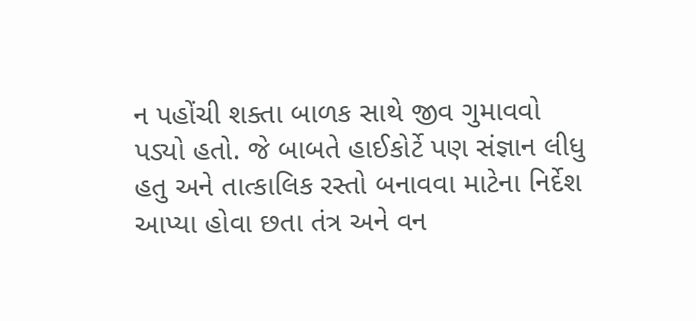ન પહોંચી શક્તા બાળક સાથે જીવ ગુમાવવો પડ્યો હતો. જે બાબતે હાઈકોર્ટે પણ સંજ્ઞાન લીધુ હતુ અને તાત્કાલિક રસ્તો બનાવવા માટેના નિર્દેશ આપ્યા હોવા છતા તંત્ર અને વન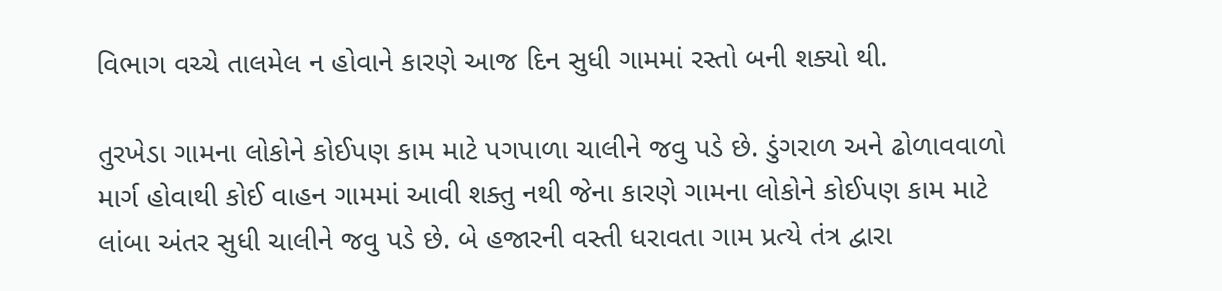વિભાગ વચ્ચે તાલમેલ ન હોવાને કારણે આજ દિન સુધી ગામમાં રસ્તો બની શક્યો થી.

તુરખેડા ગામના લોકોને કોઈપણ કામ માટે પગપાળા ચાલીને જવુ પડે છે. ડુંગરાળ અને ઢોળાવવાળો માર્ગ હોવાથી કોઈ વાહન ગામમાં આવી શક્તુ નથી જેના કારણે ગામના લોકોને કોઈપણ કામ માટે લાંબા અંતર સુધી ચાલીને જવુ પડે છે. બે હજારની વસ્તી ધરાવતા ગામ પ્રત્યે તંત્ર દ્વારા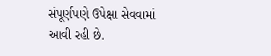સંપૂર્ણપણે ઉપેક્ષા સેવવામાં આવી રહી છે.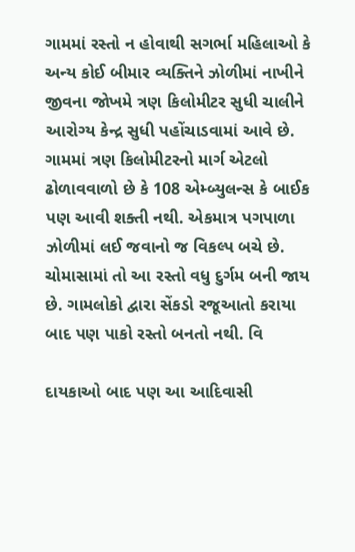ગામમાં રસ્તો ન હોવાથી સગર્ભા મહિલાઓ કે અન્ય કોઈ બીમાર વ્યક્તિને ઝોળીમાં નાખીને જીવના જોખમે ત્રણ કિલોમીટર સુધી ચાલીને આરોગ્ય કેન્દ્ર સુધી પહોંચાડવામાં આવે છે. ગામમાં ત્રણ કિલોમીટરનો માર્ગ એટલો ઢોળાવવાળો છે કે 108 એમ્બ્યુલન્સ કે બાઈક પણ આવી શક્તી નથી. એકમાત્ર પગપાળા ઝોળીમાં લઈ જવાનો જ વિકલ્પ બચે છે. ચોમાસામાં તો આ રસ્તો વધુ દુર્ગમ બની જાય છે. ગામલોકો દ્વારા સેંકડો રજૂઆતો કરાયા બાદ પણ પાકો રસ્તો બનતો નથી. વિ

દાયકાઓ બાદ પણ આ આદિવાસી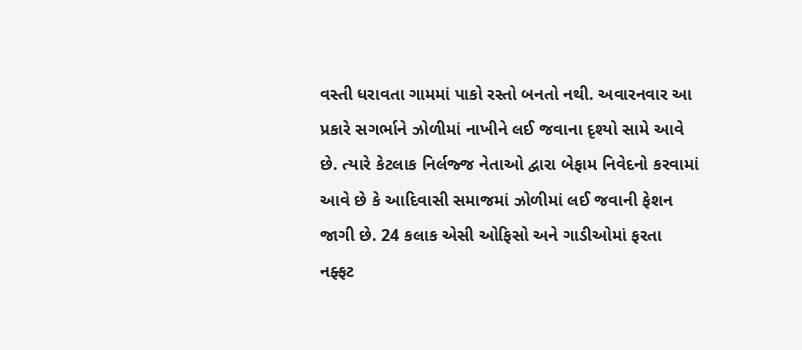વસ્તી ધરાવતા ગામમાં પાકો રસ્તો બનતો નથી. અવારનવાર આ પ્રકારે સગર્ભાને ઝોળીમાં નાખીને લઈ જવાના દૃશ્યો સામે આવે છે. ત્યારે કેટલાક નિર્લજ્જ નેતાઓ દ્વારા બેફામ નિવેદનો કરવામાં આવે છે કે આદિવાસી સમાજમાં ઝોળીમાં લઈ જવાની ફેશન જાગી છે. 24 કલાક એસી ઓફિસો અને ગાડીઓમાં ફરતા નફ્ફટ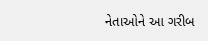નેતાઓને આ ગરીબ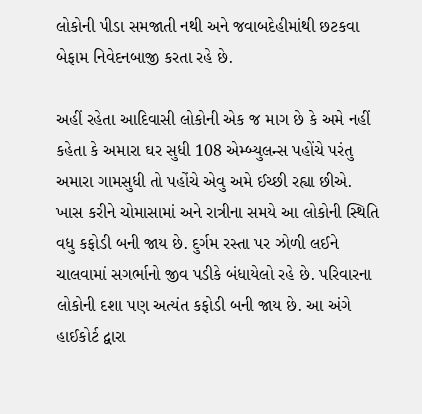લોકોની પીડા સમજાતી નથી અને જવાબદેહીમાંથી છટકવા બેફામ નિવેદનબાજી કરતા રહે છે.

અહીં રહેતા આદિવાસી લોકોની એક જ માગ છે કે અમે નહીં કહેતા કે અમારા ઘર સુધી 108 એમ્બ્યુલન્સ પહોંચે પરંતુ અમારા ગામસુધી તો પહોંચે એવુ અમે ઈચ્છી રહ્યા છીએ. ખાસ કરીને ચોમાસામાં અને રાત્રીના સમયે આ લોકોની સ્થિતિ વધુ કફોડી બની જાય છે. દુર્ગમ રસ્તા પર ઝોળી લઈને ચાલવામાં સગર્ભાનો જીવ પડીકે બંધાયેલો રહે છે. પરિવારના લોકોની દશા પણ અત્યંત કફોડી બની જાય છે. આ અંગે હાઈકોર્ટ દ્વારા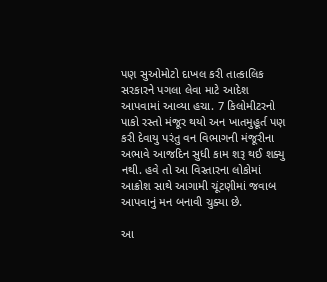પણ સુઓમોટો દાખલ કરી તાત્કાલિક સરકારને પગલા લેવા માટે આદેશ આપવામાં આવ્યા હચા. 7 કિલોમીટરનો પાકો રસ્તો મંજૂર થયો અન ખાતમુહૂર્ત પણ કરી દેવાયુ પરંતુ વન વિભાગની મંજૂરીના અભાવે આજદિન સુધી કામ શરૂ થઈ શક્યુ નથી. હવે તો આ વિસ્તારના લોકોમાં આક્રોશ સાથે આગામી ચૂંટણીમાં જવાબ આપવાનું મન બનાવી ચુક્યા છે.

આ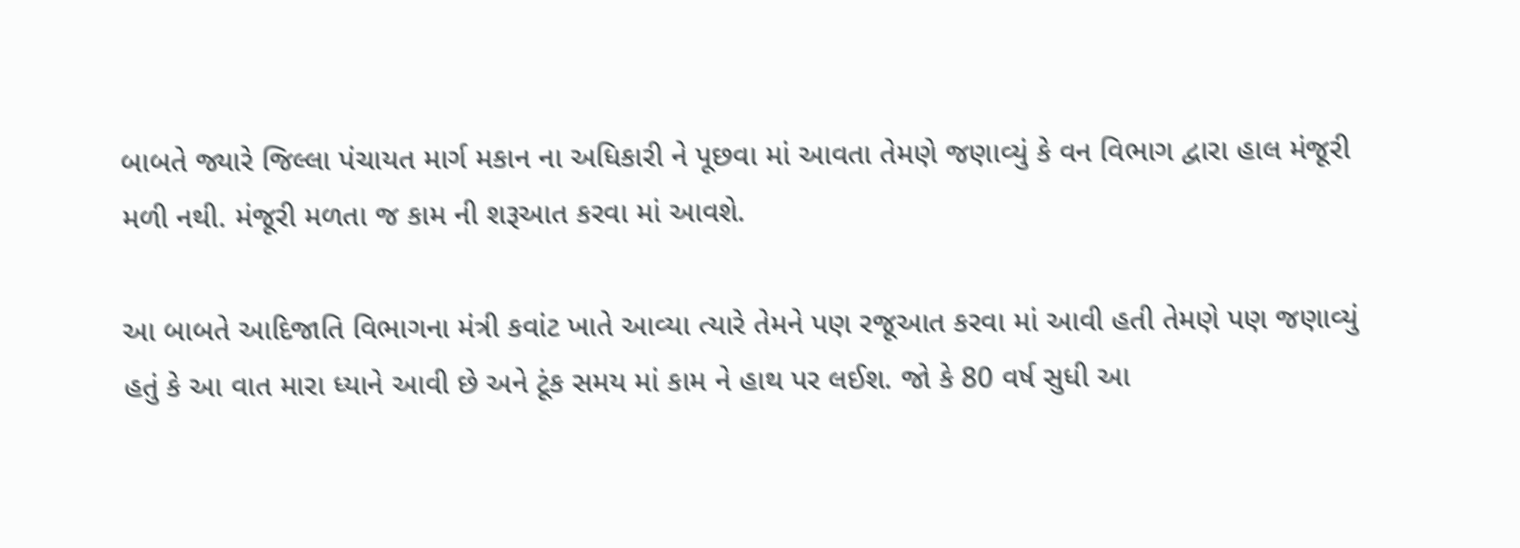બાબતે જ્યારે જિલ્લા પંચાયત માર્ગ મકાન ના અધિકારી ને પૂછવા માં આવતા તેમણે જણાવ્યું કે વન વિભાગ દ્વારા હાલ મંજૂરી મળી નથી. મંજૂરી મળતા જ કામ ની શરૂઆત કરવા માં આવશે.

આ બાબતે આદિજાતિ વિભાગના મંત્રી કવાંટ ખાતે આવ્યા ત્યારે તેમને પણ રજૂઆત કરવા માં આવી હતી તેમણે પણ જણાવ્યું હતું કે આ વાત મારા ધ્યાને આવી છે અને ટૂંક સમય માં કામ ને હાથ પર લઈશ. જો કે 80 વર્ષ સુધી આ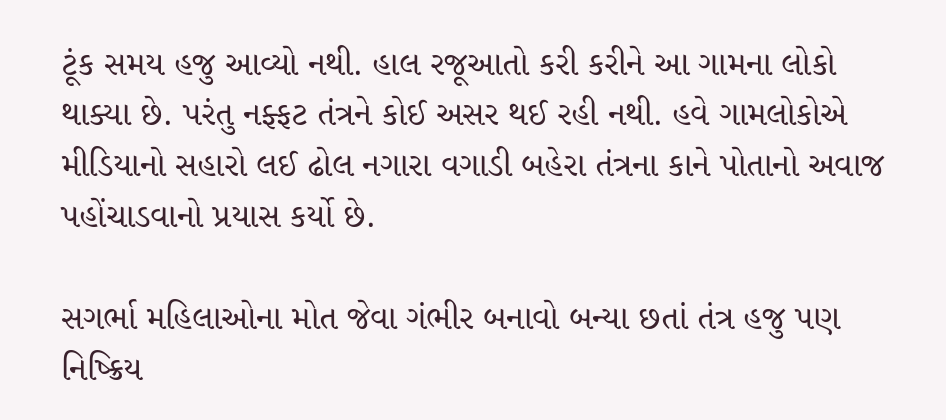ટૂંક સમય હજુ આવ્યો નથી. હાલ રજૂઆતો કરી કરીને આ ગામના લોકો થાક્યા છે. પરંતુ નફ્ફટ તંત્રને કોઈ અસર થઈ રહી નથી. હવે ગામલોકોએ મીડિયાનો સહારો લઈ ઢોલ નગારા વગાડી બહેરા તંત્રના કાને પોતાનો અવાજ પહોંચાડવાનો પ્રયાસ કર્યો છે.

સગર્ભા મહિલાઓના મોત જેવા ગંભીર બનાવો બન્યા છતાં તંત્ર હજુ પણ નિષ્ક્રિય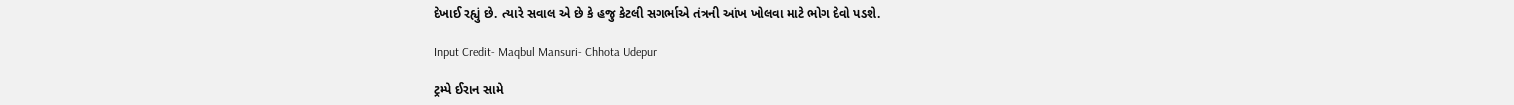દેખાઈ રહ્યું છે. ત્યારે સવાલ એ છે કે હજુ કેટલી સગર્ભાએ તંત્રની આંખ ખોલવા માટે ભોગ દેવો પડશે.

Input Credit- Maqbul Mansuri- Chhota Udepur

ટ્રમ્પે ઈરાન સામે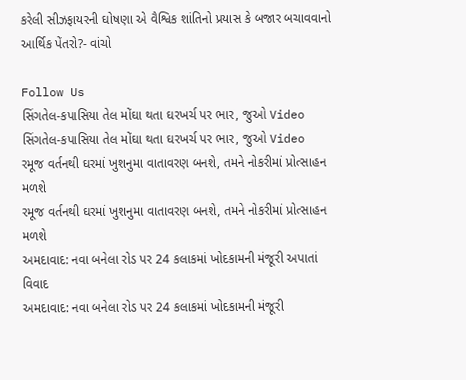કરેલી સીઝફાયરની ઘોષણા એ વૈશ્વિક શાંતિનો પ્રયાસ કે બજાર બચાવવાનો આર્થિક પેંતરો?- વાંચો

Follow Us
સિંગતેલ-કપાસિયા તેલ મોંઘા થતા ઘરખર્ચ પર ભાર, જુઓ Video
સિંગતેલ-કપાસિયા તેલ મોંઘા થતા ઘરખર્ચ પર ભાર, જુઓ Video
રમૂજ વર્તનથી ઘરમાં ખુશનુમા વાતાવરણ બનશે, તમને નોકરીમાં પ્રોત્સાહન મળશે
રમૂજ વર્તનથી ઘરમાં ખુશનુમા વાતાવરણ બનશે, તમને નોકરીમાં પ્રોત્સાહન મળશે
અમદાવાદ: નવા બનેલા રોડ પર 24 કલાકમાં ખોદકામની મંજૂરી અપાતાં વિવાદ
અમદાવાદ: નવા બનેલા રોડ પર 24 કલાકમાં ખોદકામની મંજૂરી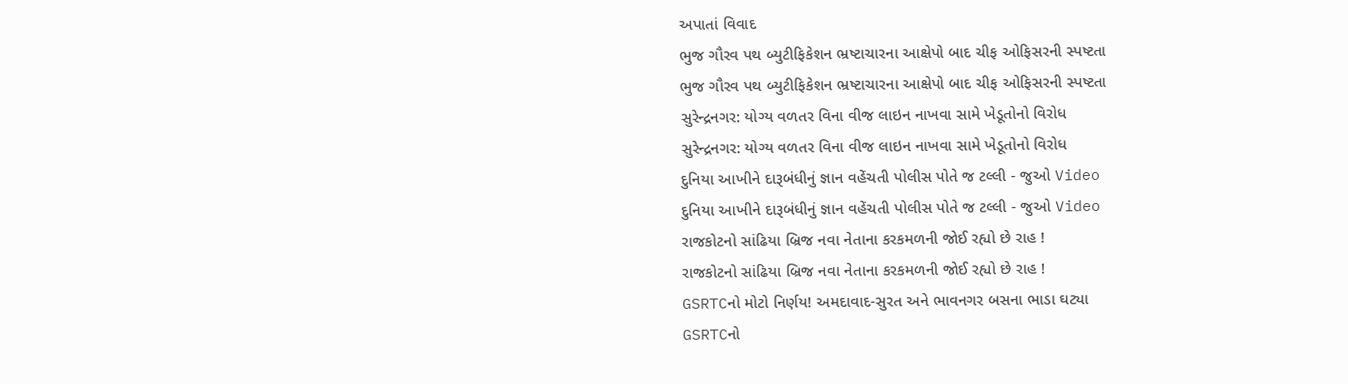અપાતાં વિવાદ
ભુજ ગૌરવ પથ બ્યુટીફિકેશન ભ્રષ્ટાચારના આક્ષેપો બાદ ચીફ ઓફિસરની સ્પષ્ટતા
ભુજ ગૌરવ પથ બ્યુટીફિકેશન ભ્રષ્ટાચારના આક્ષેપો બાદ ચીફ ઓફિસરની સ્પષ્ટતા
સુરેન્દ્રનગર: યોગ્ય વળતર વિના વીજ લાઇન નાખવા સામે ખેડૂતોનો વિરોધ
સુરેન્દ્રનગર: યોગ્ય વળતર વિના વીજ લાઇન નાખવા સામે ખેડૂતોનો વિરોધ
દુનિયા આખીને દારૂબંધીનું જ્ઞાન વહેંચતી પોલીસ પોતે જ ટલ્લી - જુઓ Video
દુનિયા આખીને દારૂબંધીનું જ્ઞાન વહેંચતી પોલીસ પોતે જ ટલ્લી - જુઓ Video
રાજકોટનો સાંઢિયા બ્રિજ નવા નેતાના કરકમળની જોઈ રહ્યો છે રાહ !
રાજકોટનો સાંઢિયા બ્રિજ નવા નેતાના કરકમળની જોઈ રહ્યો છે રાહ !
GSRTCનો મોટો નિર્ણય! અમદાવાદ-સુરત અને ભાવનગર બસના ભાડા ઘટ્યા
GSRTCનો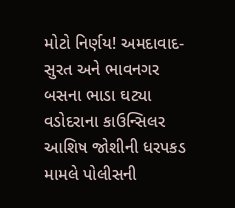મોટો નિર્ણય! અમદાવાદ-સુરત અને ભાવનગર બસના ભાડા ઘટ્યા
વડોદરાના કાઉન્સિલર આશિષ જોશીની ધરપકડ મામલે પોલીસની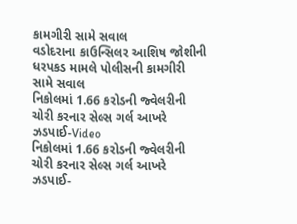કામગીરી સામે સવાલ
વડોદરાના કાઉન્સિલર આશિષ જોશીની ધરપકડ મામલે પોલીસની કામગીરી સામે સવાલ
નિકોલમાં 1.66 કરોડની જ્વેલરીની ચોરી કરનાર સેલ્સ ગર્લ આખરે ઝડપાઈ-Video
નિકોલમાં 1.66 કરોડની જ્વેલરીની ચોરી કરનાર સેલ્સ ગર્લ આખરે ઝડપાઈ-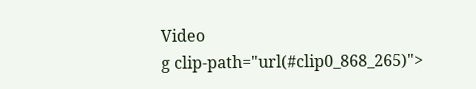Video
g clip-path="url(#clip0_868_265)">